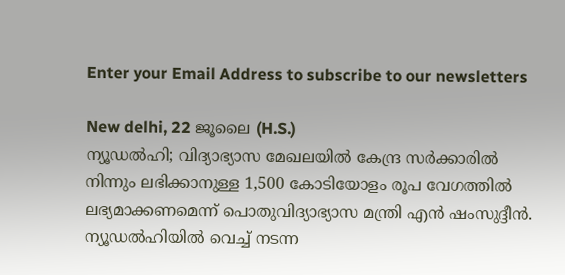Enter your Email Address to subscribe to our newsletters

New delhi, 22 ജൂലൈ (H.S.)
ന്യൂഡൽഹി; വിദ്യാഭ്യാസ മേഖലയിൽ കേന്ദ്ര സർക്കാരിൽ നിന്നും ലഭിക്കാനുള്ള 1,500 കോടിയോളം രൂപ വേഗത്തിൽ ലഭ്യമാക്കണമെന്ന് പൊതുവിദ്യാഭ്യാസ മന്ത്രി എൻ ഷംസുദ്ദീൻ. ന്യൂഡൽഹിയിൽ വെച്ച് നടന്ന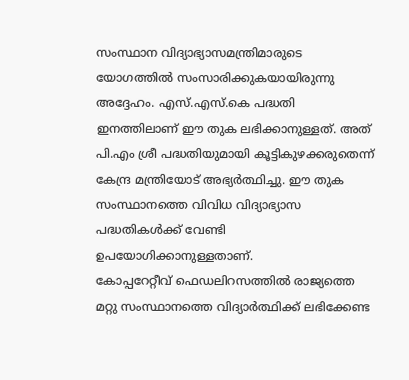സംസ്ഥാന വിദ്യാഭ്യാസമന്ത്രിമാരുടെ യോഗത്തിൽ സംസാരിക്കുകയായിരുന്നു അദ്ദേഹം. എസ്.എസ്.കെ പദ്ധതി ഇനത്തിലാണ് ഈ തുക ലഭിക്കാനുള്ളത്. അത് പി.എം ശ്രീ പദ്ധതിയുമായി കൂട്ടികുഴക്കരുതെന്ന് കേന്ദ്ര മന്ത്രിയോട് അഭ്യർത്ഥിച്ചു. ഈ തുക സംസ്ഥാനത്തെ വിവിധ വിദ്യാഭ്യാസ പദ്ധതികൾക്ക് വേണ്ടി ഉപയോഗിക്കാനുള്ളതാണ്.
കോപ്പറേറ്റീവ് ഫെഡലിറസത്തിൽ രാജ്യത്തെ മറ്റു സംസ്ഥാനത്തെ വിദ്യാർത്ഥിക്ക് ലഭിക്കേണ്ട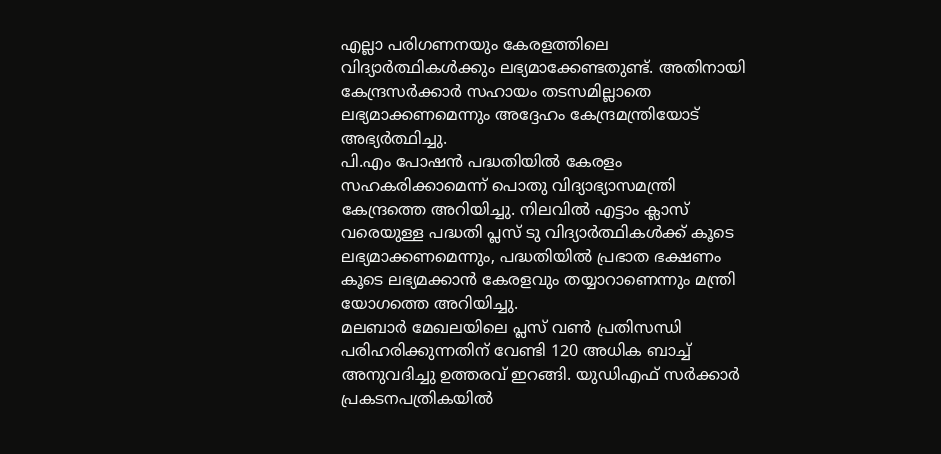എല്ലാ പരിഗണനയും കേരളത്തിലെ വിദ്യാർത്ഥികൾക്കും ലഭ്യമാക്കേണ്ടതുണ്ട്. അതിനായി കേന്ദ്രസർക്കാർ സഹായം തടസമില്ലാതെ ലഭ്യമാക്കണമെന്നും അദ്ദേഹം കേന്ദ്രമന്ത്രിയോട് അഭ്യർത്ഥിച്ചു.
പി.എം പോഷൻ പദ്ധതിയിൽ കേരളം സഹകരിക്കാമെന്ന് പൊതു വിദ്യാഭ്യാസമന്ത്രി കേന്ദ്രത്തെ അറിയിച്ചു. നിലവിൽ എട്ടാം ക്ലാസ് വരെയുള്ള പദ്ധതി പ്ലസ് ടു വിദ്യാർത്ഥികൾക്ക് കൂടെ ലഭ്യമാക്കണമെന്നും, പദ്ധതിയിൽ പ്രഭാത ഭക്ഷണം കൂടെ ലഭ്യമക്കാൻ കേരളവും തയ്യാറാണെന്നും മന്ത്രി യോഗത്തെ അറിയിച്ചു.
മലബാർ മേഖലയിലെ പ്ലസ് വൺ പ്രതിസന്ധി പരിഹരിക്കുന്നതിന് വേണ്ടി 120 അധിക ബാച്ച് അനുവദിച്ചു ഉത്തരവ് ഇറങ്ങി. യുഡിഎഫ് സർക്കാർ പ്രകടനപത്രികയിൽ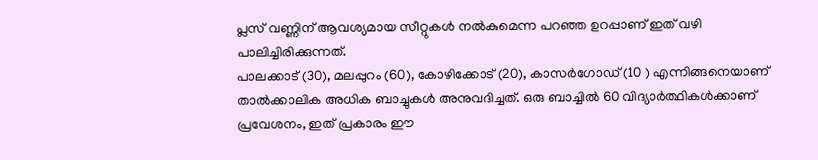പ്ലസ് വണ്ണിന് ആവശ്യമായ സീറ്റുകൾ നൽകുമെന്ന പറഞ്ഞ ഉറപ്പാണ് ഇത് വഴി പാലിച്ചിരിക്കുന്നത്.
പാലക്കാട് (30), മലപ്പുറം (60), കോഴിക്കോട് (20), കാസർഗോഡ് (10 ) എന്നിങ്ങനെയാണ് താൽക്കാലിക അധിക ബാച്ചുകൾ അനുവദിച്ചത്. ഒരു ബാച്ചിൽ 60 വിദ്യാർത്ഥികൾക്കാണ് പ്രവേശനം, ഇത് പ്രകാരം ഈ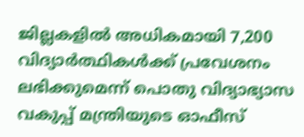ജില്ലകളിൽ അധികമായി 7,200 വിദ്യാർത്ഥികൾക്ക് പ്രവേശനം ലഭിക്കുമെന്ന് പൊതു വിദ്യാഭ്യാസ വകുപ്പ് മന്ത്രിയുടെ ഓഫീസ്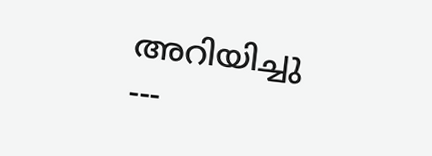അറിയിച്ചു
---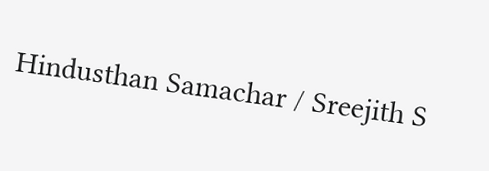Hindusthan Samachar / Sreejith S